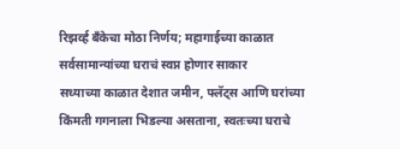रिझर्व्ह बँकेचा मोठा निर्णय; महागाईच्या काळात सर्वसामान्यांच्या घराचं स्वप्न होणार साकार
सध्याच्या काळात देशात जमीन, फ्लॅट्स आणि घरांच्या किंमती गगनाला भिडल्या असताना, स्वतःच्या घराचे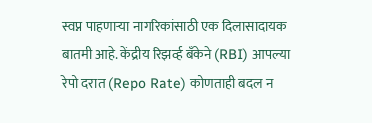स्वप्न पाहणाऱ्या नागरिकांसाठी एक दिलासादायक बातमी आहे. केंद्रीय रिझर्व्ह बँकेने (RBI) आपल्या रेपो दरात (Repo Rate) कोणताही बदल न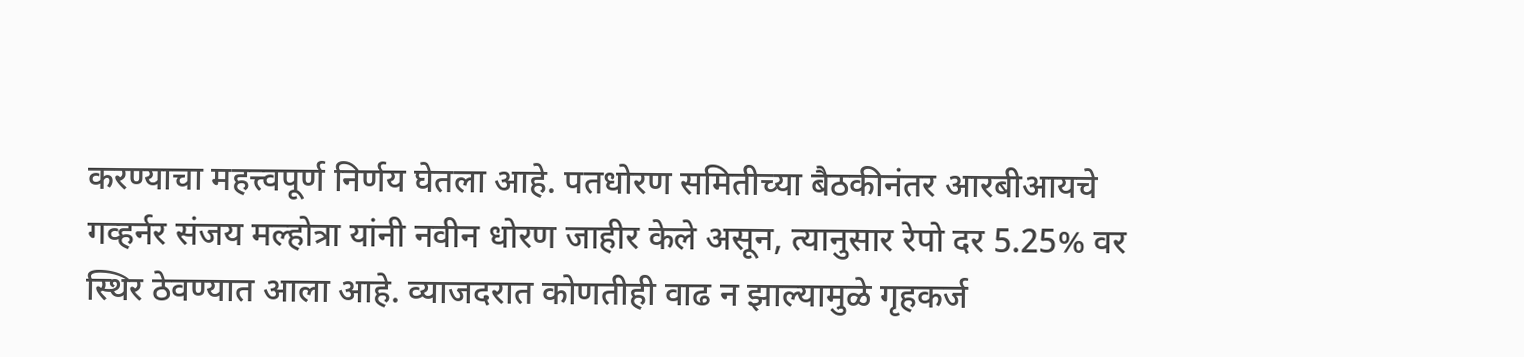करण्याचा महत्त्वपूर्ण निर्णय घेतला आहे. पतधोरण समितीच्या बैठकीनंतर आरबीआयचे गव्हर्नर संजय मल्होत्रा यांनी नवीन धोरण जाहीर केले असून, त्यानुसार रेपो दर 5.25% वर स्थिर ठेवण्यात आला आहे. व्याजदरात कोणतीही वाढ न झाल्यामुळे गृहकर्ज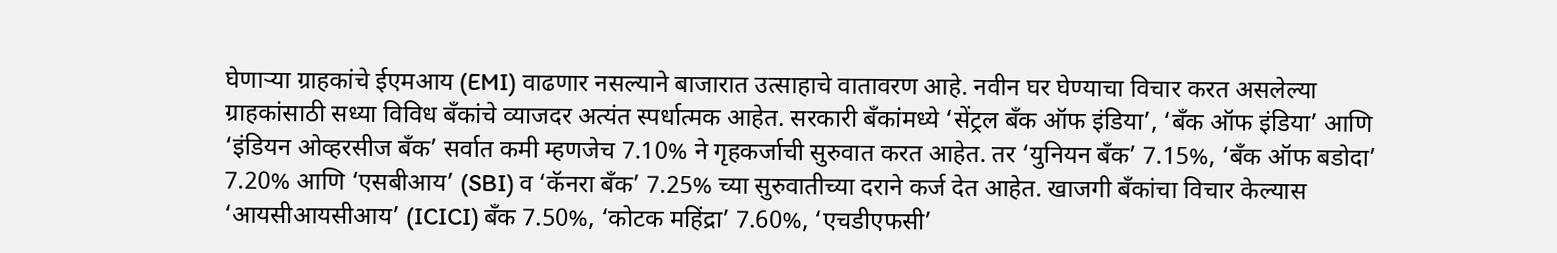घेणाऱ्या ग्राहकांचे ईएमआय (EMI) वाढणार नसल्याने बाजारात उत्साहाचे वातावरण आहे. नवीन घर घेण्याचा विचार करत असलेल्या ग्राहकांसाठी सध्या विविध बँकांचे व्याजदर अत्यंत स्पर्धात्मक आहेत. सरकारी बँकांमध्ये ‘सेंट्रल बँक ऑफ इंडिया’, ‘बँक ऑफ इंडिया’ आणि ‘इंडियन ओव्हरसीज बँक’ सर्वात कमी म्हणजेच 7.10% ने गृहकर्जाची सुरुवात करत आहेत. तर ‘युनियन बँक’ 7.15%, ‘बँक ऑफ बडोदा’ 7.20% आणि ‘एसबीआय’ (SBI) व ‘कॅनरा बँक’ 7.25% च्या सुरुवातीच्या दराने कर्ज देत आहेत. खाजगी बँकांचा विचार केल्यास ‘आयसीआयसीआय’ (ICICI) बँक 7.50%, ‘कोटक महिंद्रा’ 7.60%, ‘एचडीएफसी’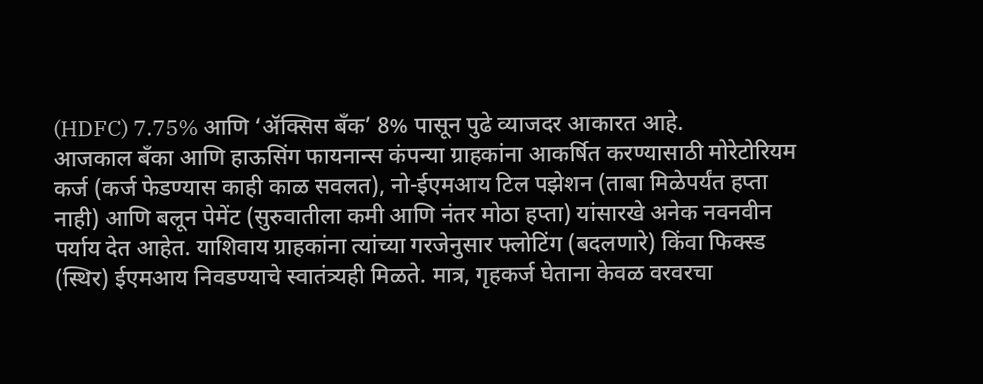(HDFC) 7.75% आणि ‘ॲक्सिस बँक’ 8% पासून पुढे व्याजदर आकारत आहे.
आजकाल बँका आणि हाऊसिंग फायनान्स कंपन्या ग्राहकांना आकर्षित करण्यासाठी मोरेटोरियम कर्ज (कर्ज फेडण्यास काही काळ सवलत), नो-ईएमआय टिल पझेशन (ताबा मिळेपर्यंत हप्ता नाही) आणि बलून पेमेंट (सुरुवातीला कमी आणि नंतर मोठा हप्ता) यांसारखे अनेक नवनवीन पर्याय देत आहेत. याशिवाय ग्राहकांना त्यांच्या गरजेनुसार फ्लोटिंग (बदलणारे) किंवा फिक्स्ड (स्थिर) ईएमआय निवडण्याचे स्वातंत्र्यही मिळते. मात्र, गृहकर्ज घेताना केवळ वरवरचा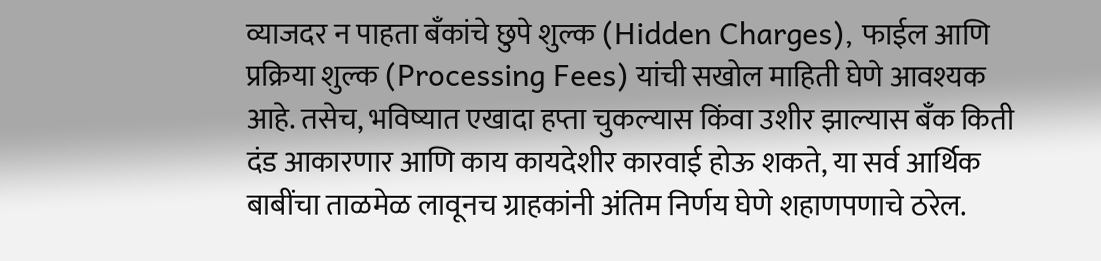व्याजदर न पाहता बँकांचे छुपे शुल्क (Hidden Charges), फाईल आणि प्रक्रिया शुल्क (Processing Fees) यांची सखोल माहिती घेणे आवश्यक आहे. तसेच, भविष्यात एखादा हप्ता चुकल्यास किंवा उशीर झाल्यास बँक किती दंड आकारणार आणि काय कायदेशीर कारवाई होऊ शकते, या सर्व आर्थिक बाबींचा ताळमेळ लावूनच ग्राहकांनी अंतिम निर्णय घेणे शहाणपणाचे ठरेल.